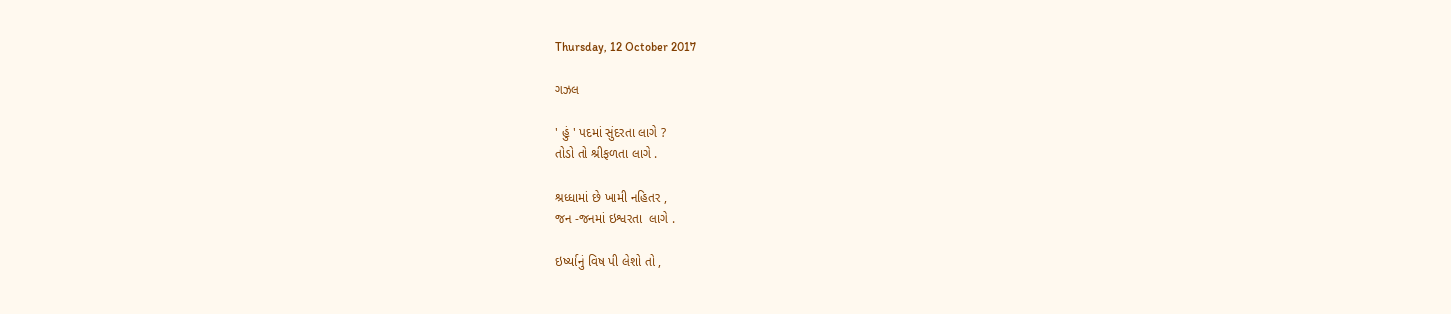Thursday, 12 October 2017

ગઝલ

' હું ' પદમાં સુંદરતા લાગે ?
તોડો તો શ્રીફળતા લાગે .

શ્રધ્ધામાં છે ખામી નહિતર ,
જન -જનમાં ઇશ્વરતા  લાગે .

ઇર્ષ્યાનું વિષ પી લેશો તો ,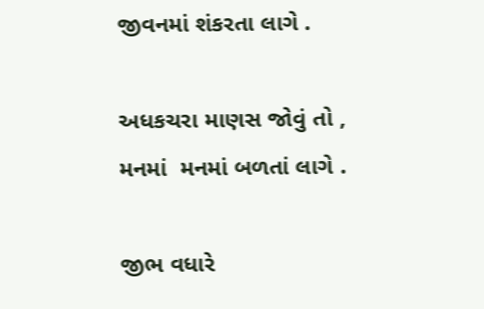જીવનમાં શંકરતા લાગે .

અધકચરા માણસ જોવું તો ,
મનમાં  મનમાં બળતાં લાગે .

જીભ વધારે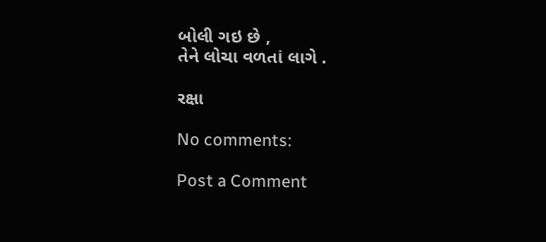બોલી ગઇ છે ,
તેને લોચા વળતાં લાગે .

રક્ષા

No comments:

Post a Comment